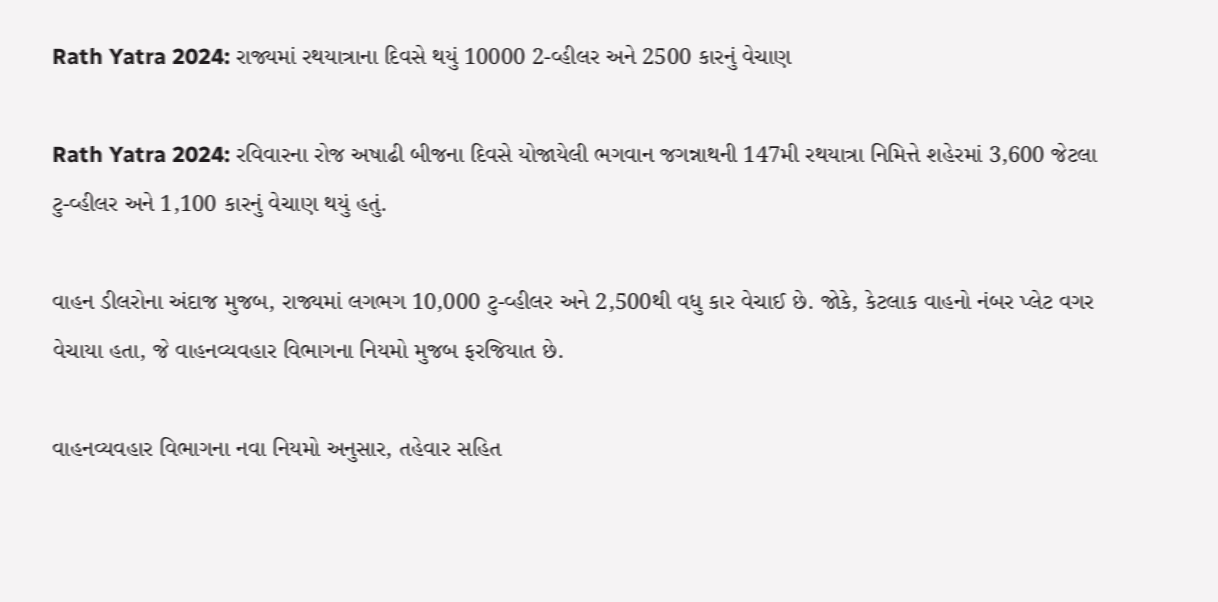Rath Yatra 2024: રાજ્યમાં રથયાત્રાના દિવસે થયું 10000 2-વ્હીલર અને 2500 કારનું વેચાણ

Rath Yatra 2024: રવિવારના રોજ અષાઢી બીજના દિવસે યોજાયેલી ભગવાન જગન્નાથની 147મી રથયાત્રા નિમિત્તે શહેરમાં 3,600 જેટલા ટુ-વ્હીલર અને 1,100 કારનું વેચાણ થયું હતું.

વાહન ડીલરોના અંદાજ મુજબ, રાજ્યમાં લગભગ 10,000 ટુ-વ્હીલર અને 2,500થી વધુ કાર વેચાઈ છે. જોકે, કેટલાક વાહનો નંબર પ્લેટ વગર વેચાયા હતા, જે વાહનવ્યવહાર વિભાગના નિયમો મુજબ ફરજિયાત છે.

વાહનવ્યવહાર વિભાગના નવા નિયમો અનુસાર, તહેવાર સહિત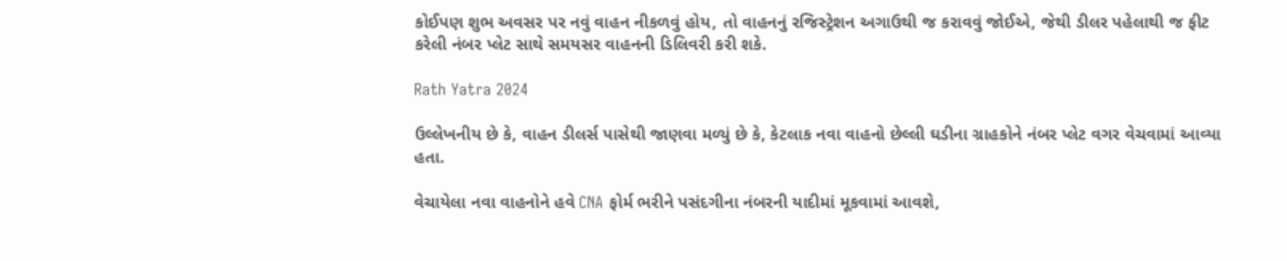કોઈપણ શુભ અવસર પર નવું વાહન નીકળવું હોય, તો વાહનનું રજિસ્ટ્રેશન અગાઉથી જ કરાવવું જોઈએ, જેથી ડીલર પહેલાથી જ ફીટ કરેલી નંબર પ્લેટ સાથે સમયસર વાહનની ડિલિવરી કરી શકે.

Rath Yatra 2024

ઉલ્લેખનીય છે કે, વાહન ડીલર્સ પાસેથી જાણવા મળ્યું છે કે, કેટલાક નવા વાહનો છેલ્લી ઘડીના ગ્રાહકોને નંબર પ્લેટ વગર વેચવામાં આવ્યા હતા.

વેચાયેલા નવા વાહનોને હવે CNA ફોર્મ ભરીને પસંદગીના નંબરની યાદીમાં મૂકવામાં આવશે,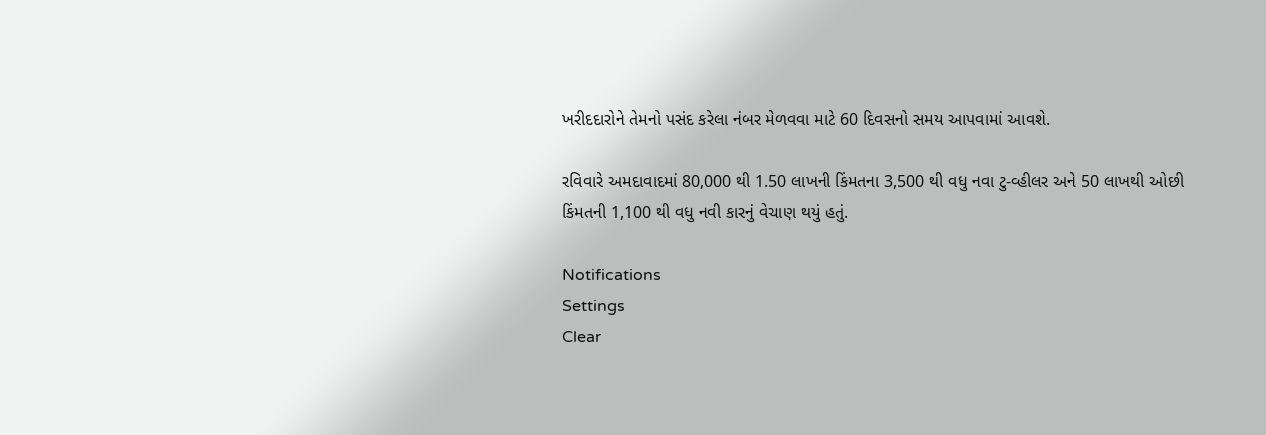ખરીદદારોને તેમનો પસંદ કરેલા નંબર મેળવવા માટે 60 દિવસનો સમય આપવામાં આવશે.

રવિવારે અમદાવાદમાં 80,000 થી 1.50 લાખની કિંમતના 3,500 થી વધુ નવા ટુ-વ્હીલર અને 50 લાખથી ઓછી કિંમતની 1,100 થી વધુ નવી કારનું વેચાણ થયું હતું.

Notifications
Settings
Clear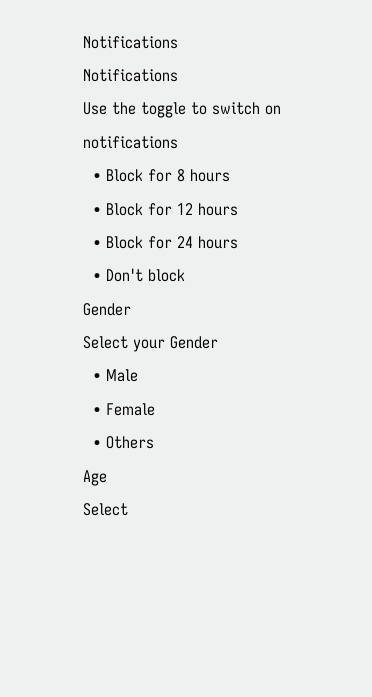Notifications
Notifications
Use the toggle to switch on notifications
  • Block for 8 hours
  • Block for 12 hours
  • Block for 24 hours
  • Don't block
Gender
Select your Gender
  • Male
  • Female
  • Others
Age
Select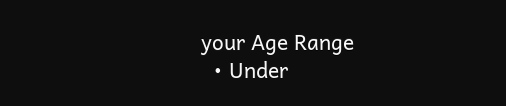your Age Range
  • Under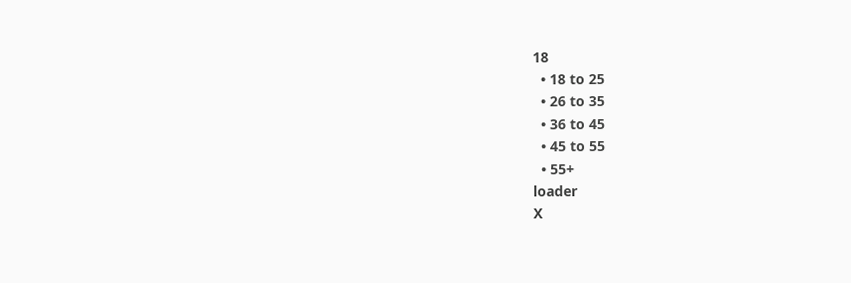18
  • 18 to 25
  • 26 to 35
  • 36 to 45
  • 45 to 55
  • 55+
loader
X